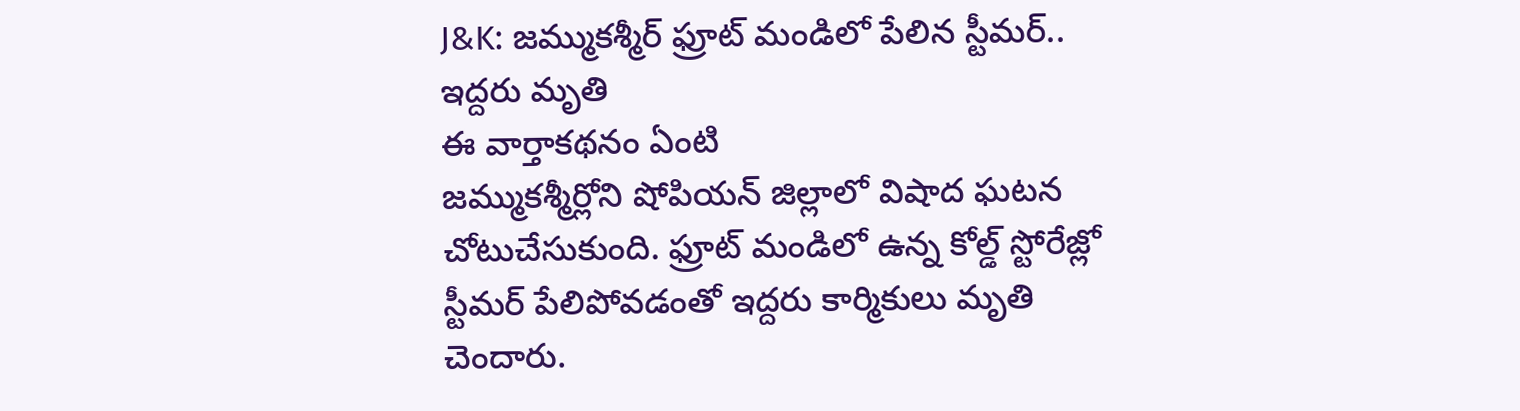J&K: జమ్ముకశ్మీర్ ఫ్రూట్ మండిలో పేలిన స్టీమర్.. ఇద్దరు మృతి
ఈ వార్తాకథనం ఏంటి
జమ్ముకశ్మీర్లోని షోపియన్ జిల్లాలో విషాద ఘటన చోటుచేసుకుంది. ఫ్రూట్ మండిలో ఉన్న కోల్డ్ స్టోరేజ్లో స్టీమర్ పేలిపోవడంతో ఇద్దరు కార్మికులు మృతి చెందారు.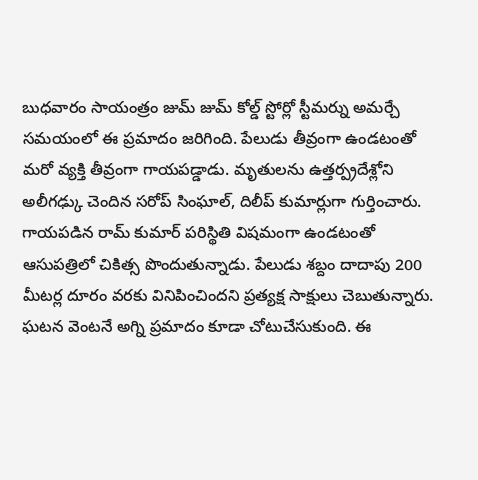బుధవారం సాయంత్రం జుమ్ జుమ్ కోల్డ్ స్టోర్లో స్టీమర్ను అమర్చే సమయంలో ఈ ప్రమాదం జరిగింది. పేలుడు తీవ్రంగా ఉండటంతో మరో వ్యక్తి తీవ్రంగా గాయపడ్డాడు. మృతులను ఉత్తర్ప్రదేశ్లోని అలీగఢ్కు చెందిన సరోప్ సింఘాల్, దిలీప్ కుమార్లుగా గుర్తించారు. గాయపడిన రామ్ కుమార్ పరిస్థితి విషమంగా ఉండటంతో ఆసుపత్రిలో చికిత్స పొందుతున్నాడు. పేలుడు శబ్దం దాదాపు 200 మీటర్ల దూరం వరకు వినిపించిందని ప్రత్యక్ష సాక్షులు చెబుతున్నారు. ఘటన వెంటనే అగ్ని ప్రమాదం కూడా చోటుచేసుకుంది. ఈ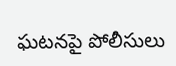ఘటనపై పోలీసులు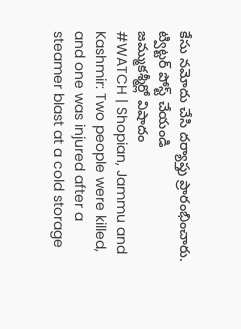కేసు నమోదు చేసి దర్యాప్తు ప్రారంభించారు.
ట్విట్టర్ పోస్ట్ చేయండి
జమ్ముకశ్మీర్లో విషాదం
#WATCH | Shopian, Jammu and Kashmir: Two people were killed, and one was injured after a steamer blast at a cold storage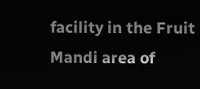facility in the Fruit Mandi area of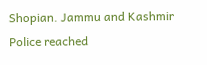Shopian. Jammu and Kashmir Police reached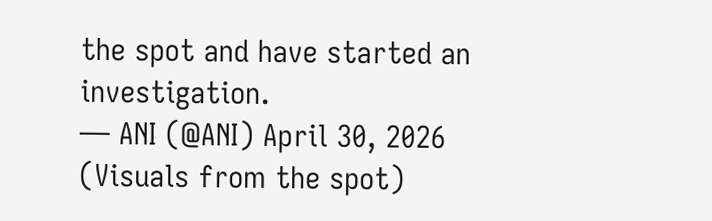the spot and have started an investigation.
— ANI (@ANI) April 30, 2026
(Visuals from the spot)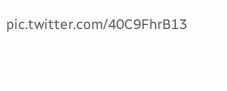pic.twitter.com/40C9FhrB13